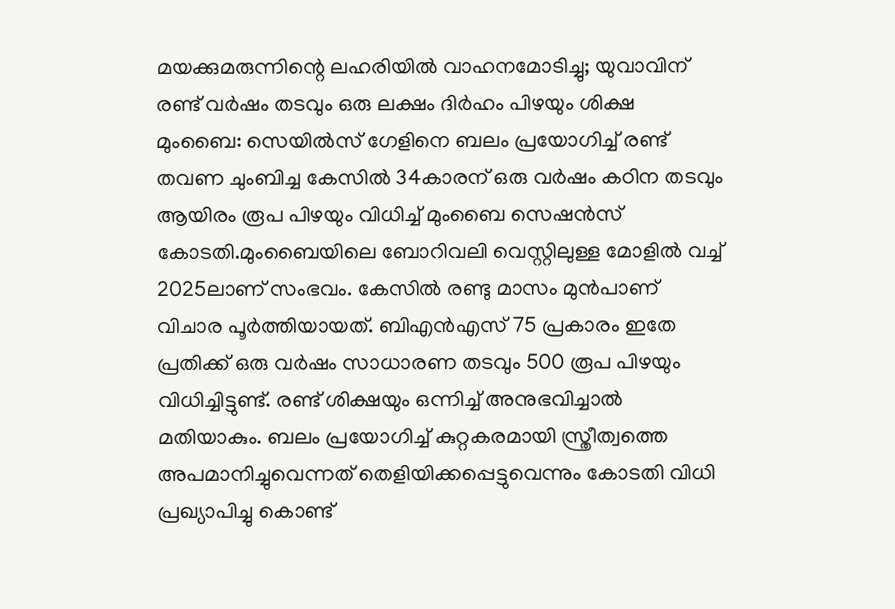മയക്കുമരുന്നിന്റെ ലഹരിയിൽ വാഹനമോടിച്ചു; യുവാവിന് രണ്ട് വർഷം തടവും ഒരു ലക്ഷം ദിർഹം പിഴയും ശിക്ഷ
മുംബൈ: സെയിൽസ് ഗേളിനെ ബലം പ്രയോഗിച്ച് രണ്ട് തവണ ചുംബിച്ച കേസിൽ 34കാരന് ഒരു വർഷം കഠിന തടവും ആയിരം രൂപ പിഴയും വിധിച്ച് മുംബൈ സെഷൻസ് കോടതി.മുംബൈയിലെ ബോറിവലി വെസ്റ്റിലുള്ള മോളിൽ വച്ച് 2025ലാണ് സംഭവം. കേസിൽ രണ്ടു മാസം മുൻപാണ് വിചാര പൂർത്തിയായത്. ബിഎൻഎസ് 75 പ്രകാരം ഇതേ പ്രതിക്ക് ഒരു വർഷം സാധാരണ തടവും 500 രൂപ പിഴയും വിധിച്ചിട്ടുണ്ട്. രണ്ട് ശിക്ഷയും ഒന്നിച്ച് അനുഭവിച്ചാൽ മതിയാകും. ബലം പ്രയോഗിച്ച് കുറ്റകരമായി സ്ത്രീത്വത്തെ അപമാനിച്ചുവെന്നത് തെളിയിക്കപ്പെട്ടുവെന്നും കോടതി വിധി പ്രഖ്യാപിച്ചു കൊണ്ട്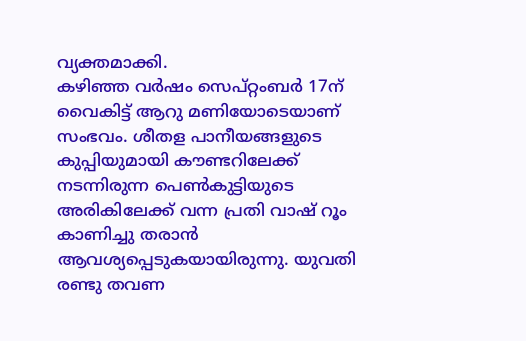വ്യക്തമാക്കി.
കഴിഞ്ഞ വർഷം സെപ്റ്റംബർ 17ന് വൈകിട്ട് ആറു മണിയോടെയാണ് സംഭവം. ശീതള പാനീയങ്ങളുടെ കുപ്പിയുമായി കൗണ്ടറിലേക്ക് നടന്നിരുന്ന പെൺകുട്ടിയുടെ അരികിലേക്ക് വന്ന പ്രതി വാഷ് റൂം കാണിച്ചു തരാൻ ആവശ്യപ്പെടുകയായിരുന്നു. യുവതി രണ്ടു തവണ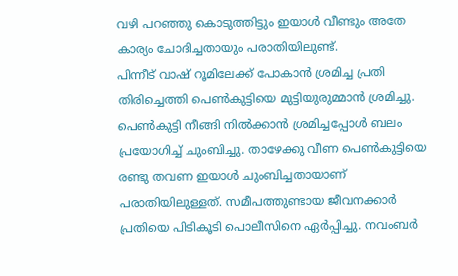വഴി പറഞ്ഞു കൊടുത്തിട്ടും ഇയാൾ വീണ്ടും അതേ കാര്യം ചോദിച്ചതായും പരാതിയിലുണ്ട്.
പിന്നീട് വാഷ് റൂമിലേക്ക് പോകാൻ ശ്രമിച്ച പ്രതി തിരിച്ചെത്തി പെൺകുട്ടിയെ മുട്ടിയുരുമ്മാൻ ശ്രമിച്ചു. പെൺകുട്ടി നീങ്ങി നിൽക്കാൻ ശ്രമിച്ചപ്പോൾ ബലം പ്രയോഗിച്ച് ചുംബിച്ചു. താഴേക്കു വീണ പെൺകുട്ടിയെ രണ്ടു തവണ ഇയാൾ ചുംബിച്ചതായാണ് പരാതിയിലുള്ളത്. സമീപത്തുണ്ടായ ജീവനക്കാർ പ്രതിയെ പിടികൂടി പൊലീസിനെ ഏർപ്പിച്ചു. നവംബർ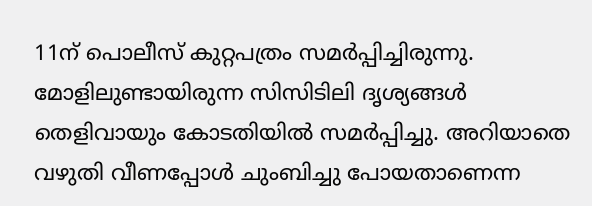11ന് പൊലീസ് കുറ്റപത്രം സമർപ്പിച്ചിരുന്നു. മോളിലുണ്ടായിരുന്ന സിസിടിലി ദൃശ്യങ്ങൾ തെളിവായും കോടതിയിൽ സമർപ്പിച്ചു. അറിയാതെ വഴുതി വീണപ്പോൾ ചുംബിച്ചു പോയതാണെന്ന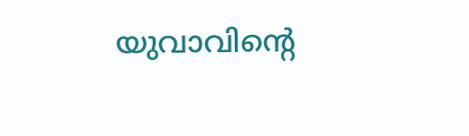യുവാവിന്റെ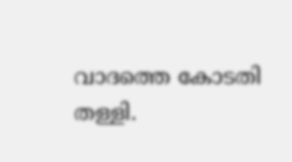വാദത്തെ കോടതി തള്ളി.